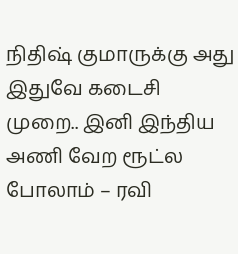நிதிஷ் குமாருக்கு அது இதுவே கடைசி முறை.. இனி இந்திய அணி வேற ரூட்ல போலாம் – ரவி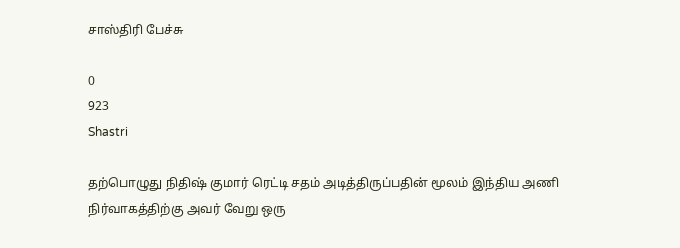சாஸ்திரி பேச்சு

0
923
Shastri

தற்பொழுது நிதிஷ் குமார் ரெட்டி சதம் அடித்திருப்பதின் மூலம் இந்திய அணி நிர்வாகத்திற்கு அவர் வேறு ஒரு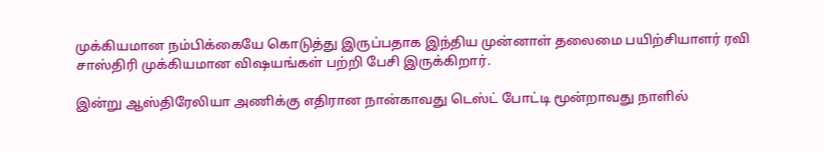முக்கியமான நம்பிக்கையே கொடுத்து இருப்பதாக இந்திய முன்னாள் தலைமை பயிற்சியாளர் ரவி சாஸ்திரி முக்கியமான விஷயங்கள் பற்றி பேசி இருக்கிறார்.

இன்று ஆஸ்திரேலியா அணிக்கு எதிரான நான்காவது டெஸ்ட் போட்டி மூன்றாவது நாளில்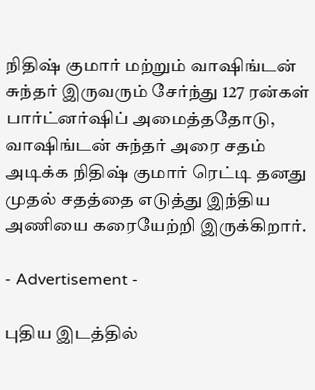நிதிஷ் குமார் மற்றும் வாஷிங்டன் சுந்தர் இருவரும் சேர்ந்து 127 ரன்கள் பார்ட்னர்ஷிப் அமைத்ததோடு, வாஷிங்டன் சுந்தர் அரை சதம் அடிக்க நிதிஷ் குமார் ரெட்டி தனது முதல் சதத்தை எடுத்து இந்திய அணியை கரையேற்றி இருக்கிறார்.

- Advertisement -

புதிய இடத்தில்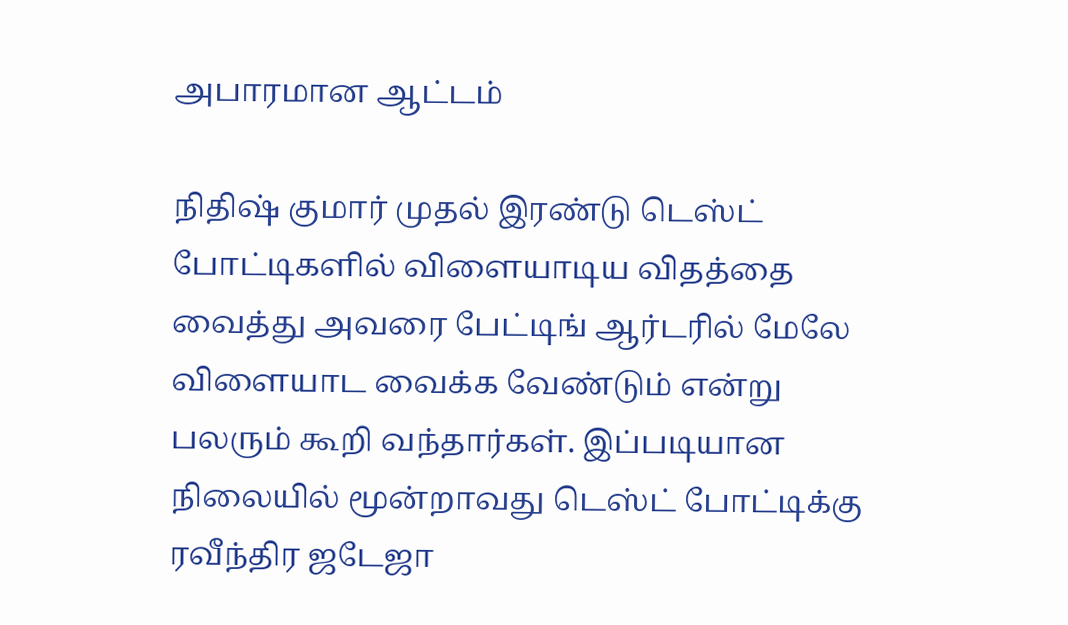அபாரமான ஆட்டம்

நிதிஷ் குமார் முதல் இரண்டு டெஸ்ட் போட்டிகளில் விளையாடிய விதத்தை வைத்து அவரை பேட்டிங் ஆர்டரில் மேலே விளையாட வைக்க வேண்டும் என்று பலரும் கூறி வந்தார்கள். இப்படியான நிலையில் மூன்றாவது டெஸ்ட் போட்டிக்கு ரவீந்திர ஜடேஜா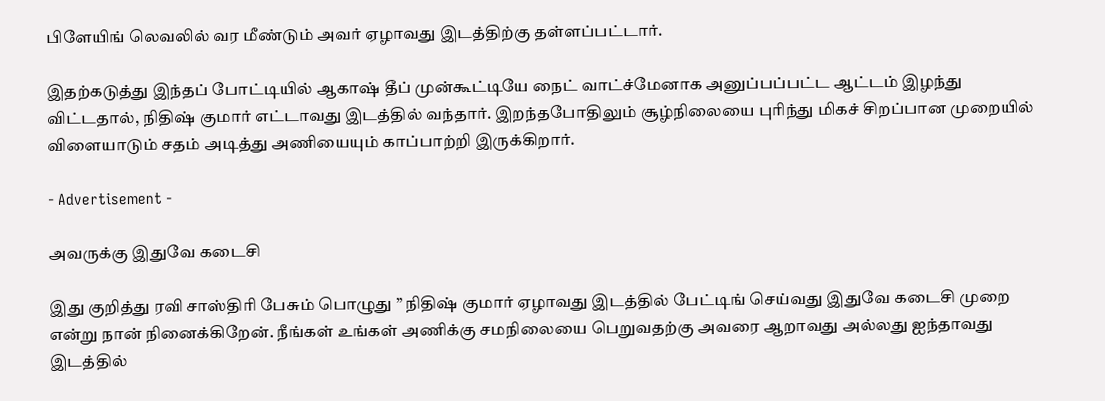பிளேயிங் லெவலில் வர மீண்டும் அவர் ஏழாவது இடத்திற்கு தள்ளப்பட்டார்.

இதற்கடுத்து இந்தப் போட்டியில் ஆகாஷ் தீப் முன்கூட்டியே நைட் வாட்ச்மேனாக அனுப்பப்பட்ட ஆட்டம் இழந்து விட்டதால், நிதிஷ் குமார் எட்டாவது இடத்தில் வந்தார். இறந்தபோதிலும் சூழ்நிலையை புரிந்து மிகச் சிறப்பான முறையில் விளையாடும் சதம் அடித்து அணியையும் காப்பாற்றி இருக்கிறார்.

- Advertisement -

அவருக்கு இதுவே கடைசி

இது குறித்து ரவி சாஸ்திரி பேசும் பொழுது ” நிதிஷ் குமார் ஏழாவது இடத்தில் பேட்டிங் செய்வது இதுவே கடைசி முறை என்று நான் நினைக்கிறேன். நீங்கள் உங்கள் அணிக்கு சமநிலையை பெறுவதற்கு அவரை ஆறாவது அல்லது ஐந்தாவது இடத்தில்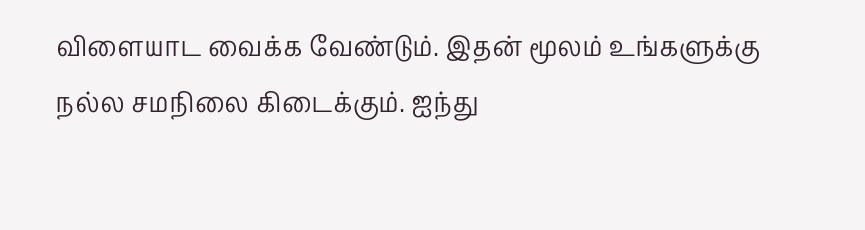விளையாட வைக்க வேண்டும். இதன் மூலம் உங்களுக்கு நல்ல சமநிலை கிடைக்கும். ஐந்து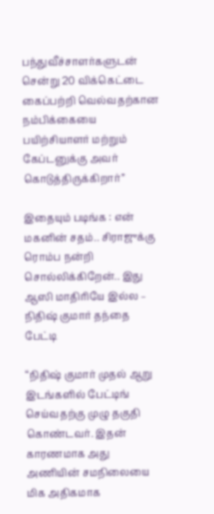பந்துவீச்சாளர்களுடன் சென்று 20 விக்கெட்டை கைப்பற்றி வெல்வதற்கான நம்பிக்கையை பயிற்சியாளர் மற்றும் கேப்டனுக்கு அவர் கொடுத்திருக்கிறார்”

இதையும் படிங்க : என் மகனின் சதம்.. சிராஜுக்கு ரொம்ப நன்றி சொல்லிக்கிறேன்.. இது ஆஸி மாதிரியே இல்ல – நிதிஷ் குமார் தந்தை பேட்டி

“நிதிஷ் குமார் முதல் ஆறு இடங்களில் பேட்டிங் செய்வதற்கு முழு தகுதி கொண்டவர். இதன் காரணமாக அது அணியின் சமநிலையை மிக அதிகமாக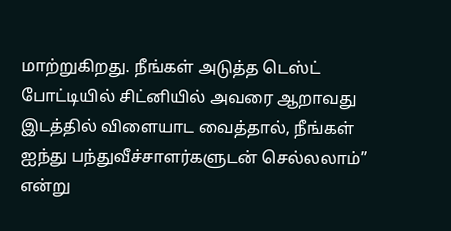மாற்றுகிறது. நீங்கள் அடுத்த டெஸ்ட் போட்டியில் சிட்னியில் அவரை ஆறாவது இடத்தில் விளையாட வைத்தால், நீங்கள் ஐந்து பந்துவீச்சாளர்களுடன் செல்லலாம்” என்று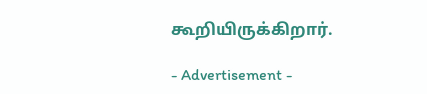கூறியிருக்கிறார்.

- Advertisement -